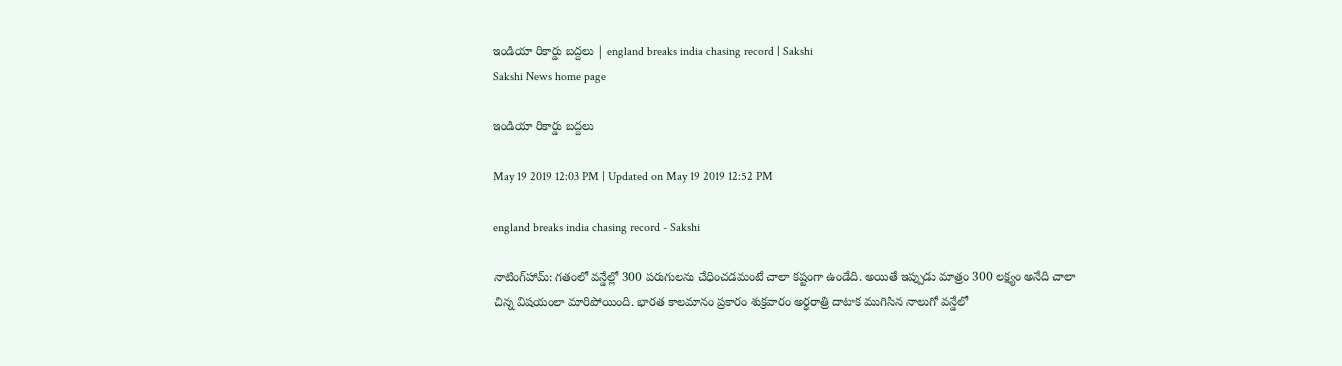ఇండియా రికార్డు బద్దలు | england breaks india chasing record | Sakshi
Sakshi News home page

ఇండియా రికార్డు బద్దలు

May 19 2019 12:03 PM | Updated on May 19 2019 12:52 PM

england breaks india chasing record - Sakshi

నాటింగ్‌హామ్‌: గతంలో వన్డేల్లో 300 పరుగులను చేధించడమంటే చాలా కష్టంగా ఉండేది. అయితే ఇప్పుడు మాత్రం 300 లక్ష్యం అనేది చాలా చిన్న విషయంలా మారిపోయింది. భారత కాలమానం ప్రకారం శుక్రవారం అర్ధరాత్రి దాటాక ముగిసిన నాలుగో వన్డేలో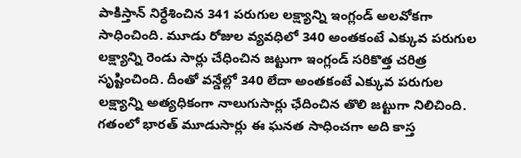పాకిస్తాన్‌ నిర్ధేశించిన 341 పరుగుల లక్ష్యాన్ని ఇంగ్లండ్‌ అలవోకగా సాధించింది. మూడు రోజుల వ్యవధిలో 340 అంతకంటే ఎక్కువ పరుగుల లక్ష్యాన్ని రెండు సార్లు చేధించిన జట్టుగా ఇంగ్లండ్‌ సరికొత్త చరిత్ర సృష్టించింది. దీంతో వన్డేల్లో 340 లేదా అంతకంటే ఎక్కువ పరుగుల లక్ష్యాన్ని అత్యధికంగా నాలుగుసార్లు ఛేదించిన తొలి జట్టుగా నిలిచింది. గతంలో భారత్‌ మూడుసార్లు ఈ ఘనత సాధించగా అది కాస్త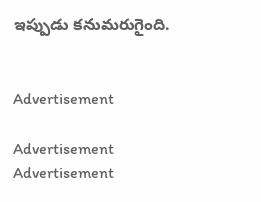ఇప్పుడు కనుమరుగైంది.


Advertisement

Advertisement
Advertisement